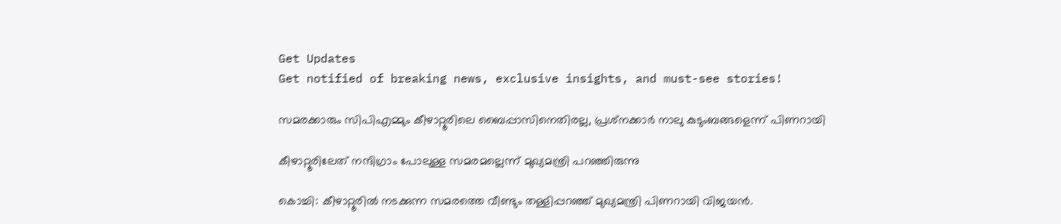Get Updates
Get notified of breaking news, exclusive insights, and must-see stories!

സമരക്കാരും സിപിഎമ്മും കീഴാറ്റൂരിലെ ബൈപ്പാസിനെതിരല്ല, പ്രശ്‌നക്കാര്‍ നാലു കുടുംബങ്ങളെന്ന് പിണറായി

കീഴാറ്റൂരിലേത് നന്ദിഗ്രാം പോലുള്ള സമരമല്ലെന്ന് മുഖ്യമന്ത്രി പറഞ്ഞിരുന്നു

കൊച്ചി: കീഴാറ്റൂരില്‍ നടക്കുന്ന സമരത്തെ വീണ്ടും തള്ളിപ്പറഞ്ഞ് മുഖ്യമന്ത്രി പിണറായി വിജയന്‍.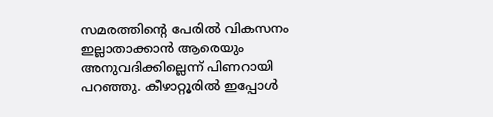സമരത്തിന്റെ പേരില്‍ വികസനം ഇല്ലാതാക്കാന്‍ ആരെയും അനുവദിക്കില്ലെന്ന് പിണറായി പറഞ്ഞു. കീഴാറ്റൂരില്‍ ഇപ്പോള്‍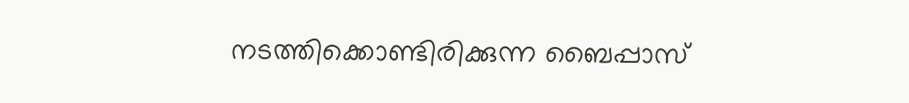നടത്തിക്കൊണ്ടിരിക്കുന്ന ബൈപ്പാസ്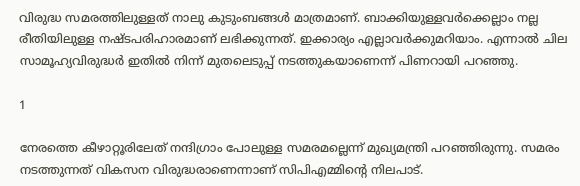വിരുദ്ധ സമരത്തിലുള്ളത് നാലു കുടുംബങ്ങള്‍ മാത്രമാണ്. ബാക്കിയുള്ളവര്‍ക്കെല്ലാം നല്ല രീതിയിലുള്ള നഷ്ടപരിഹാരമാണ് ലഭിക്കുന്നത്. ഇക്കാര്യം എല്ലാവര്‍ക്കുമറിയാം. എന്നാല്‍ ചില സാമൂഹ്യവിരുദ്ധര്‍ ഇതില്‍ നിന്ന് മുതലെടുപ്പ് നടത്തുകയാണെന്ന് പിണറായി പറഞ്ഞു.

1

നേരത്തെ കീഴാറ്റൂരിലേത് നന്ദിഗ്രാം പോലുള്ള സമരമല്ലെന്ന് മുഖ്യമന്ത്രി പറഞ്ഞിരുന്നു. സമരം നടത്തുന്നത് വികസന വിരുദ്ധരാണെന്നാണ് സിപിഎമ്മിന്റെ നിലപാട്.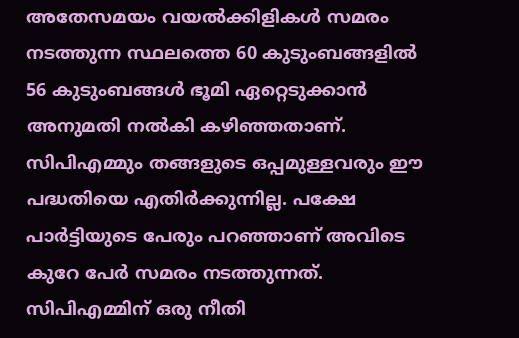അതേസമയം വയല്‍ക്കിളികള്‍ സമരം നടത്തുന്ന സ്ഥലത്തെ 60 കുടുംബങ്ങളില്‍ 56 കുടുംബങ്ങള്‍ ഭൂമി ഏറ്റെടുക്കാന്‍ അനുമതി നല്‍കി കഴിഞ്ഞതാണ്. സിപിഎമ്മും തങ്ങളുടെ ഒപ്പമുള്ളവരും ഈ പദ്ധതിയെ എതിര്‍ക്കുന്നില്ല. പക്ഷേ പാര്‍ട്ടിയുടെ പേരും പറഞ്ഞാണ് അവിടെ കുറേ പേര്‍ സമരം നടത്തുന്നത്. സിപിഎമ്മിന് ഒരു നീതി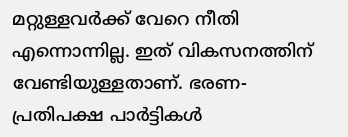മറ്റുള്ളവര്‍ക്ക് വേറെ നീതി എന്നൊന്നില്ല. ഇത് വികസനത്തിന് വേണ്ടിയുള്ളതാണ്. ഭരണ-പ്രതിപക്ഷ പാര്‍ട്ടികള്‍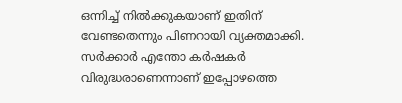ഒന്നിച്ച് നില്‍ക്കുകയാണ് ഇതിന് വേണ്ടതെന്നും പിണറായി വ്യക്തമാക്കി. സര്‍ക്കാര്‍ എന്തോ കര്‍ഷകര്‍ വിരുദ്ധരാണെന്നാണ് ഇപ്പോഴത്തെ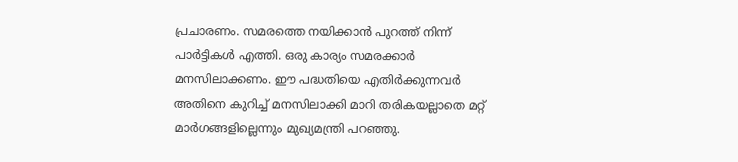പ്രചാരണം. സമരത്തെ നയിക്കാന്‍ പുറത്ത് നിന്ന് പാര്‍ട്ടികള്‍ എത്തി. ഒരു കാര്യം സമരക്കാര്‍ മനസിലാക്കണം. ഈ പദ്ധതിയെ എതിര്‍ക്കുന്നവര്‍ അതിനെ കുറിച്ച് മനസിലാക്കി മാറി തരികയല്ലാതെ മറ്റ് മാര്‍ഗങ്ങളില്ലെന്നും മുഖ്യമന്ത്രി പറഞ്ഞു.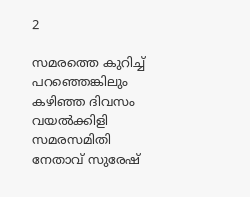2

സമരത്തെ കുറിച്ച് പറഞ്ഞെങ്കിലും കഴിഞ്ഞ ദിവസം വയല്‍ക്കിളി സമരസമിതി നേതാവ് സുരേഷ്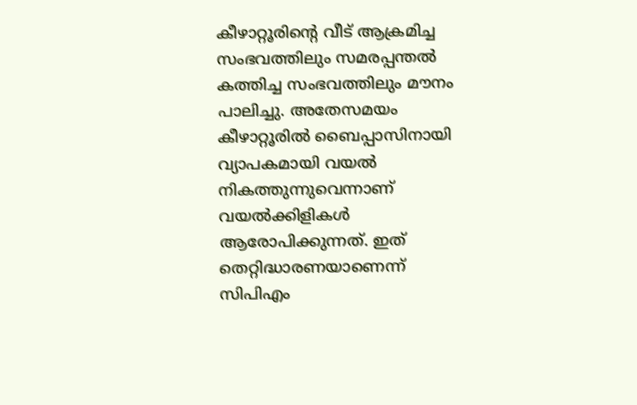കീഴാറ്റൂരിന്റെ വീട് ആക്രമിച്ച സംഭവത്തിലും സമരപ്പന്തല്‍ കത്തിച്ച സംഭവത്തിലും മൗനം പാലിച്ചു. അതേസമയം കീഴാറ്റൂരില്‍ ബൈപ്പാസിനായി വ്യാപകമായി വയല്‍ നികത്തുന്നുവെന്നാണ് വയല്‍ക്കിളികള്‍ ആരോപിക്കുന്നത്. ഇത് തെറ്റിദ്ധാരണയാണെന്ന് സിപിഎം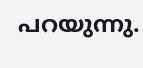പറയുന്നു.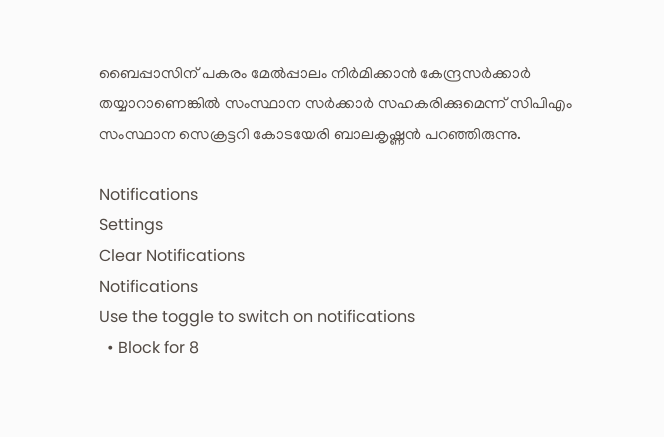ബൈപ്പാസിന് പകരം മേല്‍പ്പാലം നിര്‍മിക്കാന്‍ കേന്ദ്രസര്‍ക്കാര്‍ തയ്യാറാണെങ്കില്‍ സംസ്ഥാന സര്‍ക്കാര്‍ സഹകരിക്കുമെന്ന് സിപിഎം സംസ്ഥാന സെക്രട്ടറി കോടയേരി ബാലകൃഷ്ണന്‍ പറഞ്ഞിരുന്നു.

Notifications
Settings
Clear Notifications
Notifications
Use the toggle to switch on notifications
  • Block for 8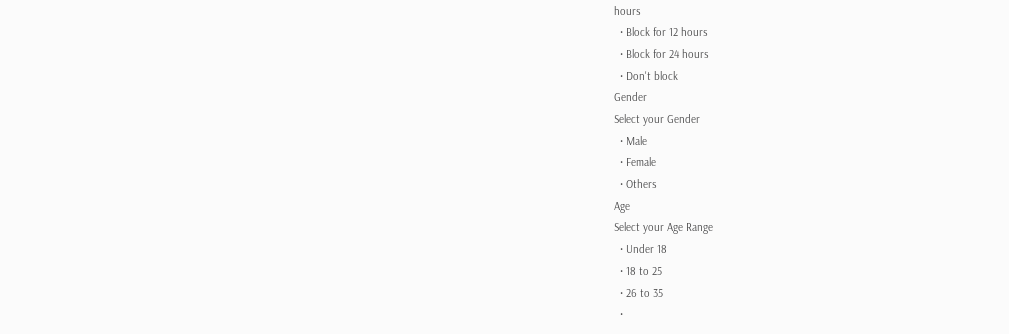hours
  • Block for 12 hours
  • Block for 24 hours
  • Don't block
Gender
Select your Gender
  • Male
  • Female
  • Others
Age
Select your Age Range
  • Under 18
  • 18 to 25
  • 26 to 35
  •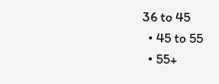36 to 45
  • 45 to 55
  • 55+